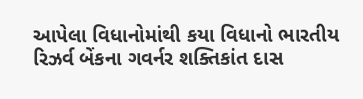આપેલા વિધાનોમાંથી કયા વિધાનો ભારતીય રિઝર્વ બેંકના ગવર્નર શક્તિકાંત દાસ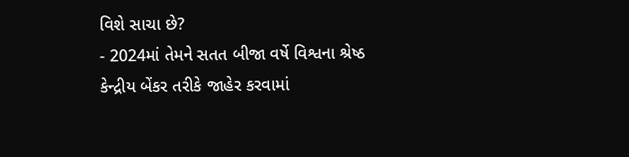વિશે સાચા છે?
- 2024માં તેમને સતત બીજા વર્ષે વિશ્વના શ્રેષ્ઠ કેન્દ્રીય બેંકર તરીકે જાહેર કરવામાં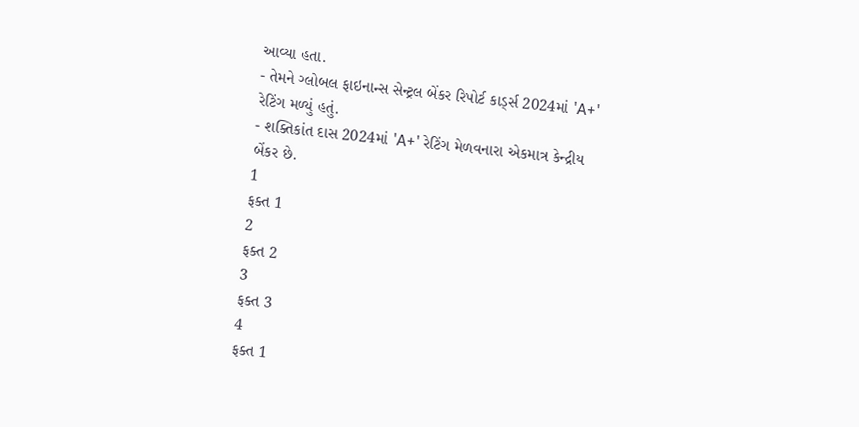આવ્યા હતા.
- તેમને ગ્લોબલ ફાઇનાન્સ સેન્ટ્રલ બેંકર રિપોર્ટ કાર્ડ્સ 2024માં 'A+' રેટિંગ મળ્યું હતું.
- શક્તિકાંત દાસ 2024માં 'A+' રેટિંગ મેળવનારા એકમાત્ર કેન્દ્રીય બેંકર છે.
1
ફક્ત 1
2
ફક્ત 2
3
ફક્ત 3
4
ફક્ત 1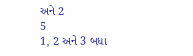અને 2
5
1, 2 અને 3 બધા